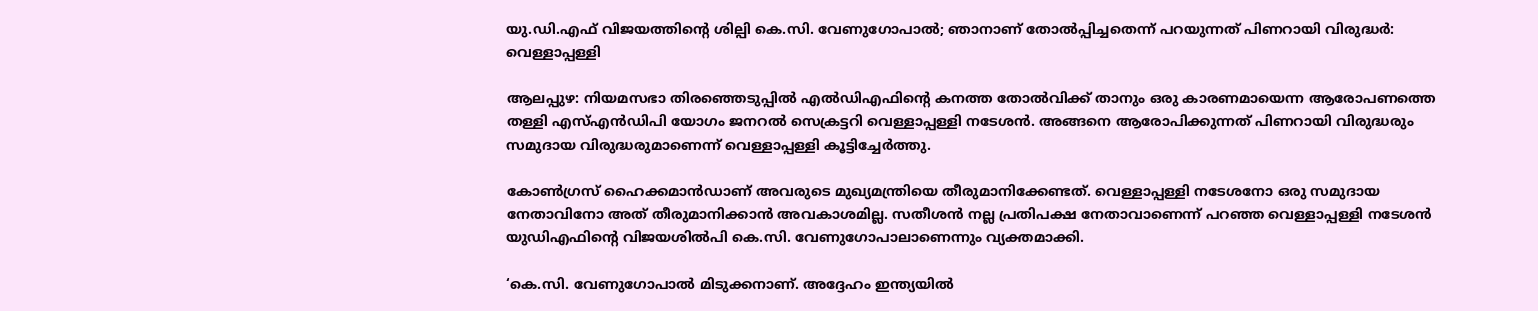യു.ഡി.എഫ് വിജയത്തിന്റെ ശില്പി കെ.സി. വേണുഗോപാൽ; ഞാനാണ് തോൽപ്പിച്ചതെന്ന് പറയുന്നത് പിണറായി വിരുദ്ധർ: വെള്ളാപ്പള്ളി

ആലപ്പുഴ: നിയമസഭാ തിരഞ്ഞെടുപ്പിൽ എൽഡിഎഫിന്റെ കനത്ത തോൽവിക്ക് താനും ഒരു കാരണമായെന്ന ആരോപണത്തെ തള്ളി എസ്എൻഡിപി യോഗം ജനറൽ സെക്രട്ടറി വെള്ളാപ്പള്ളി നടേശൻ. അങ്ങനെ ആരോപിക്കുന്നത് പിണറായി വിരുദ്ധരും സമുദായ വിരുദ്ധരുമാണെന്ന് വെള്ളാപ്പള്ളി കൂട്ടിച്ചേർത്തു.

കോൺഗ്രസ് ഹൈക്കമാൻഡാണ് അവരുടെ മുഖ്യമന്ത്രിയെ തീരുമാനിക്കേണ്ടത്. വെള്ളാപ്പള്ളി നടേശനോ ഒരു സമുദായ നേതാവിനോ അത് തീരുമാനിക്കാൻ അവകാശമില്ല. സതീശൻ നല്ല പ്രതിപക്ഷ നേതാവാണെന്ന് പറഞ്ഞ വെള്ളാപ്പള്ളി നടേശൻ യുഡിഎഫിന്റെ വിജയശിൽപി കെ.സി. വേണുഗോപാലാണെന്നും വ്യക്തമാക്കി.

‘കെ.സി. വേണുഗോപാൽ മിടുക്കനാണ്. അദ്ദേഹം ഇന്ത്യയിൽ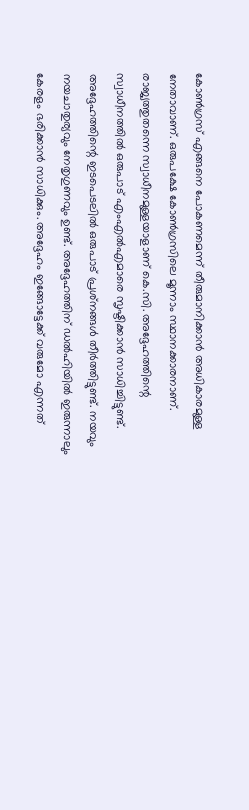കോൺഗ്രസ് എങ്ങനെ പോകണമെന്ന് തീരുമാനിക്കാൻ അധികാരമുള്ള നേതാവാണ്. ഒരുപക്ഷേ കോൺഗ്രസിലെ മൂന്നാം സ്ഥാനക്കാരനാണ്.  രാജ്യത്തുതന്നെ സ്വാധീനമുള്ളയാളാണ് കെ.സി. അദ്ദേഹത്തിന്റെ സ്വാധീനത്തിൽ ഒരുപാട് എംഎൽഎമാരെ സൃഷ്ടിക്കാൻ സാധിച്ചിട്ടുണ്ട്. അദ്ദേഹത്തിന്റെ ഇടപെടലിൽ ഒരുപാട് പ്രശ്‌നങ്ങൾ തീർത്തിട്ടുണ്ട്. നയവും നയചാതുര്യവും നേതൃഗുണവും ഉണ്ട്. അദ്ദേഹത്തിന് ഡൽഹിയിൽ ഇരുന്നാലും കേരളം ഭരിക്കാൻ സാധിക്കും. അദ്ദേഹം ഇങ്ങോട്ടേക്ക് വരുമോ എന്നത്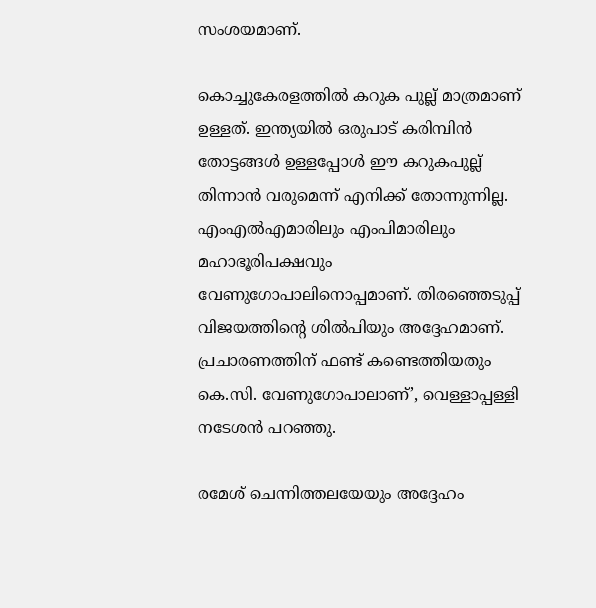സംശയമാണ്.

കൊച്ചുകേരളത്തിൽ കറുക പുല്ല് മാത്രമാണ് ഉള്ളത്. ഇന്ത്യയിൽ ഒരുപാട് കരിമ്പിൻ തോട്ടങ്ങൾ ഉള്ളപ്പോൾ ഈ കറുകപുല്ല് തിന്നാൻ വരുമെന്ന് എനിക്ക് തോന്നുന്നില്ല. എംഎൽഎമാരിലും എംപിമാരിലും മഹാഭൂരിപക്ഷവും വേണുഗോപാലിനൊപ്പമാണ്. തിരഞ്ഞെടുപ്പ് വിജയത്തിന്റെ ശിൽപിയും അദ്ദേഹമാണ്. പ്രചാരണത്തിന് ഫണ്ട് കണ്ടെത്തിയതും കെ.സി. വേണുഗോപാലാണ്’, വെള്ളാപ്പള്ളി നടേശൻ പറഞ്ഞു.

രമേശ് ചെന്നിത്തലയേയും അദ്ദേഹം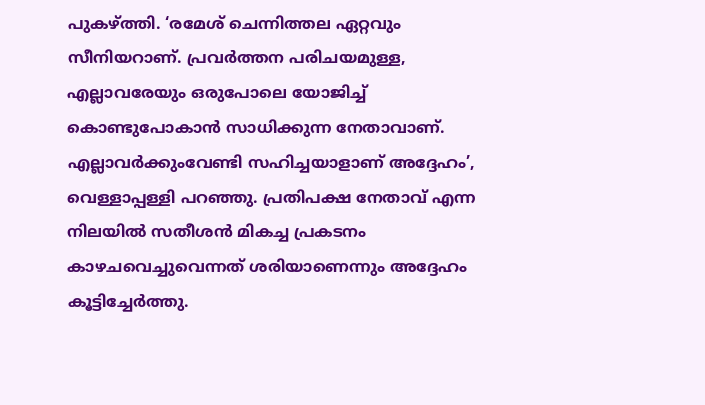പുകഴ്ത്തി. ‘രമേശ് ചെന്നിത്തല ഏറ്റവും സീനിയറാണ്. പ്രവർത്തന പരിചയമുള്ള, എല്ലാവരേയും ഒരുപോലെ യോജിച്ച് കൊണ്ടുപോകാൻ സാധിക്കുന്ന നേതാവാണ്. എല്ലാവർക്കുംവേണ്ടി സഹിച്ചയാളാണ് അദ്ദേഹം’, വെള്ളാപ്പള്ളി പറഞ്ഞു. പ്രതിപക്ഷ നേതാവ് എന്ന നിലയിൽ സതീശൻ മികച്ച പ്രകടനം കാഴചവെച്ചുവെന്നത് ശരിയാണെന്നും അദ്ദേഹം കൂട്ടിച്ചേർത്തു.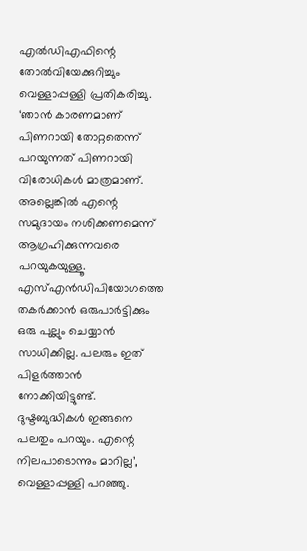എൽഡിഎഫിന്റെ തോൽവിയേക്കുറിച്ചും വെള്ളാപ്പള്ളി പ്രതികരിച്ചു. ‘ഞാൻ കാരണമാണ് പിണറായി തോറ്റതെന്ന് പറയുന്നത് പിണറായി വിരോധികൾ മാത്രമാണ്. അല്ലെങ്കിൽ എന്റെ സമുദായം നശിക്കണമെന്ന് ആഗ്രഹിക്കുന്നവരെ പറയുകയുള്ളൂ. എസ്എൻഡിപിയോഗത്തെ തകർക്കാൻ ഒരുപാർട്ടിക്കും ഒരു പുല്ലും ചെയ്യാൻ സാധിക്കില്ല. പലരും ഇത് പിളർത്താൻ നോക്കിയിട്ടുണ്ട്. ദുഷ്ടബുദ്ധികൾ ഇങ്ങനെ പലതും പറയും. എന്റെ നിലപാടൊന്നും മാറില്ല’, വെള്ളാപ്പള്ളി പറഞ്ഞു.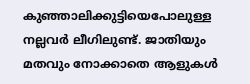കുഞ്ഞാലിക്കുട്ടിയെപോലുള്ള നല്ലവർ ലീഗിലുണ്ട്. ജാതിയും മതവും നോക്കാതെ ആളുകൾ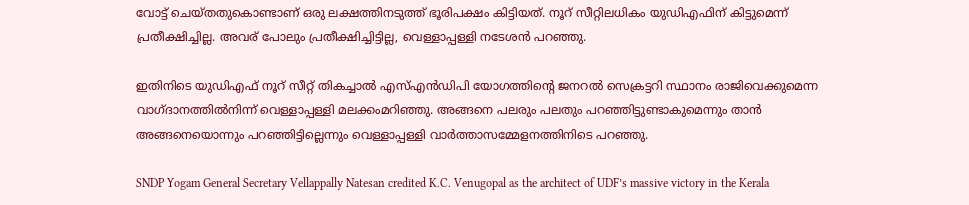വോട്ട് ചെയ്തതുകൊണ്ടാണ് ഒരു ലക്ഷത്തിനടുത്ത് ഭൂരിപക്ഷം കിട്ടിയത്. നൂറ് സീറ്റിലധികം യുഡിഎഫിന് കിട്ടുമെന്ന് പ്രതീക്ഷിച്ചില്ല. അവര് പോലും പ്രതീക്ഷിച്ചിട്ടില്ല, വെള്ളാപ്പള്ളി നടേശൻ പറഞ്ഞു.

ഇതിനിടെ യുഡിഎഫ് നൂറ് സീറ്റ് തികച്ചാൽ എസ്എൻഡിപി യോഗത്തിന്റെ ജനറൽ സെക്രട്ടറി സ്ഥാനം രാജിവെക്കുമെന്ന വാഗ്ദാനത്തിൽനിന്ന് വെള്ളാപ്പള്ളി മലക്കംമറിഞ്ഞു. അങ്ങനെ പലരും പലതും പറഞ്ഞിട്ടുണ്ടാകുമെന്നും താൻ അങ്ങനെയൊന്നും പറഞ്ഞിട്ടില്ലെന്നും വെള്ളാപ്പള്ളി വാർത്താസമ്മേളനത്തിനിടെ പറഞ്ഞു.

SNDP Yogam General Secretary Vellappally Natesan credited K.C. Venugopal as the architect of UDF’s massive victory in the Kerala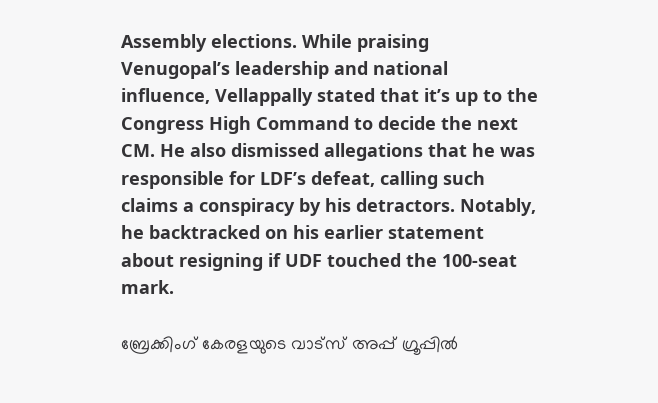Assembly elections. While praising Venugopal’s leadership and national influence, Vellappally stated that it’s up to the Congress High Command to decide the next CM. He also dismissed allegations that he was responsible for LDF’s defeat, calling such claims a conspiracy by his detractors. Notably, he backtracked on his earlier statement about resigning if UDF touched the 100-seat mark.

ബ്രേക്കിംഗ് കേരളയുടെ വാട്സ് അപ്പ് ഗ്രൂപ്പിൽ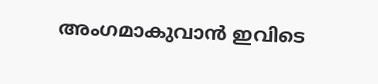അംഗമാകുവാൻ ഇവിടെ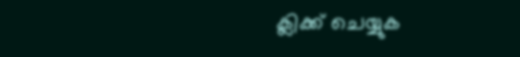ക്ലിക്ക് ചെയ്യുക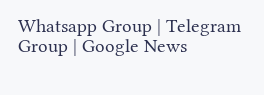Whatsapp Group | Telegram Group | Google News